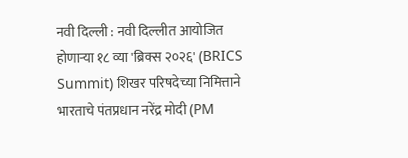नवी दिल्ली : नवी दिल्लीत आयोजित होणाऱ्या १८ व्या 'ब्रिक्स २०२६' (BRICS Summit) शिखर परिषदेच्या निमित्ताने भारताचे पंतप्रधान नरेंद्र मोदी (PM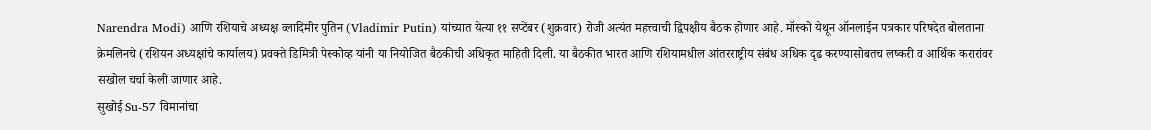Narendra Modi) आणि रशियाचे अध्यक्ष व्लादिमीर पुतिन (Vladimir Putin) यांच्यात येत्या ११ सप्टेंबर (शुक्रवार) रोजी अत्यंत महत्त्वाची द्विपक्षीय बैठक होणार आहे. मॉस्को येथून ऑनलाईन पत्रकार परिषदेत बोलताना क्रेमलिनचे (रशियन अध्यक्षांचे कार्यालय) प्रवक्ते डिमित्री पेस्कोव्ह यांनी या नियोजित बैठकीची अधिकृत माहिती दिली. या बैठकीत भारत आणि रशियामधील आंतरराष्ट्रीय संबंध अधिक दृढ करण्यासोबतच लष्करी व आर्थिक करारांवर सखोल चर्चा केली जाणार आहे.
सुखोई Su-57 विमानांचा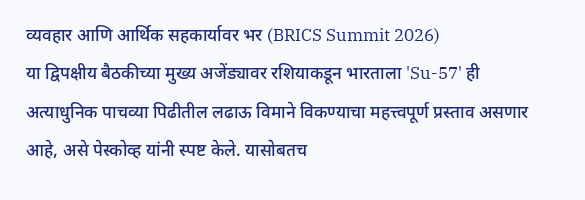व्यवहार आणि आर्थिक सहकार्यावर भर (BRICS Summit 2026)
या द्विपक्षीय बैठकीच्या मुख्य अजेंड्यावर रशियाकडून भारताला 'Su-57' ही अत्याधुनिक पाचव्या पिढीतील लढाऊ विमाने विकण्याचा महत्त्वपूर्ण प्रस्ताव असणार आहे, असे पेस्कोव्ह यांनी स्पष्ट केले. यासोबतच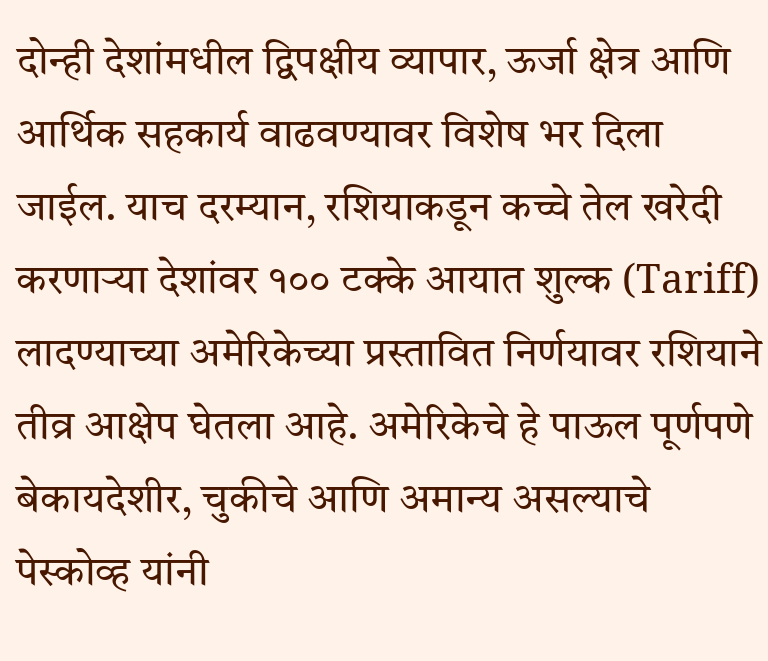दोन्ही देशांमधील द्विपक्षीय व्यापार, ऊर्जा क्षेत्र आणि आर्थिक सहकार्य वाढवण्यावर विशेष भर दिला जाईल. याच दरम्यान, रशियाकडून कच्चे तेल खरेदी करणाऱ्या देशांवर १०० टक्के आयात शुल्क (Tariff) लादण्याच्या अमेरिकेच्या प्रस्तावित निर्णयावर रशियाने तीव्र आक्षेप घेतला आहे. अमेरिकेचे हे पाऊल पूर्णपणे बेकायदेशीर, चुकीचे आणि अमान्य असल्याचे पेस्कोव्ह यांनी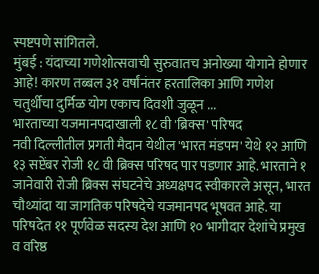स्पष्टपणे सांगितले.
मुंबई : यंदाच्या गणेशोत्सवाची सुरुवातच अनोख्या योगाने होणार आहे! कारण तब्बल ३१ वर्षांनंतर हरतालिका आणि गणेश चतुर्थीचा दुर्मिळ योग एकाच दिवशी जुळून ...
भारताच्या यजमानपदाखाली १८ वी 'ब्रिक्स' परिषद
नवी दिल्लीतील प्रगती मैदान येथील 'भारत मंडपम' येथे १२ आणि १३ सप्टेंबर रोजी १८ वी ब्रिक्स परिषद पार पडणार आहे. भारताने १ जानेवारी रोजी ब्रिक्स संघटनेचे अध्यक्षपद स्वीकारले असून, भारत चौथ्यांदा या जागतिक परिषदेचे यजमानपद भूषवत आहे. या परिषदेत ११ पूर्णवेळ सदस्य देश आणि १० भागीदार देशांचे प्रमुख व वरिष्ठ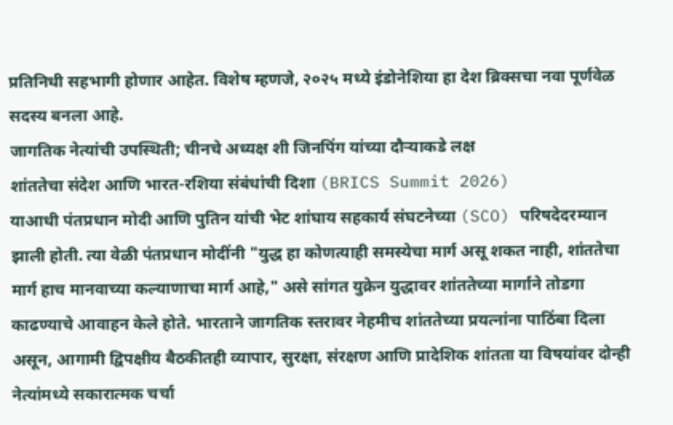प्रतिनिधी सहभागी होणार आहेत. विशेष म्हणजे, २०२५ मध्ये इंडोनेशिया हा देश ब्रिक्सचा नवा पूर्णवेळ सदस्य बनला आहे.
जागतिक नेत्यांची उपस्थिती; चीनचे अध्यक्ष शी जिनपिंग यांच्या दौऱ्याकडे लक्ष
शांततेचा संदेश आणि भारत-रशिया संबंधांची दिशा (BRICS Summit 2026)
याआधी पंतप्रधान मोदी आणि पुतिन यांची भेट शांघाय सहकार्य संघटनेच्या (SCO) परिषदेदरम्यान झाली होती. त्या वेळी पंतप्रधान मोदींनी "युद्ध हा कोणत्याही समस्येचा मार्ग असू शकत नाही, शांततेचा मार्ग हाच मानवाच्या कल्याणाचा मार्ग आहे," असे सांगत युक्रेन युद्धावर शांततेच्या मार्गाने तोडगा काढण्याचे आवाहन केले होते. भारताने जागतिक स्तरावर नेहमीच शांततेच्या प्रयत्नांना पाठिंबा दिला असून, आगामी द्विपक्षीय बैठकीतही व्यापार, सुरक्षा, संरक्षण आणि प्रादेशिक शांतता या विषयांवर दोन्ही नेत्यांमध्ये सकारात्मक चर्चा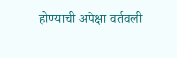होण्याची अपेक्षा वर्तवली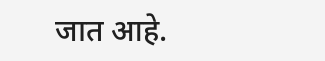जात आहे.